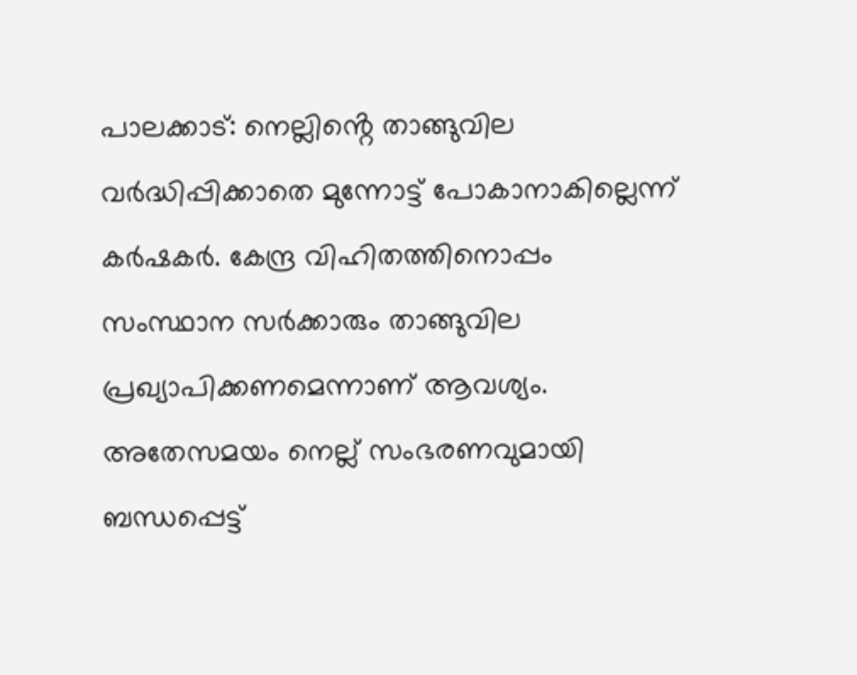പാലക്കാട്: നെല്ലിൻ്റെ താങ്ങുവില വർദ്ധിപ്പിക്കാതെ മുന്നോട്ട് പോകാനാകില്ലെന്ന് കർഷകർ. കേന്ദ്ര വിഹിതത്തിനൊപ്പം സംസ്ഥാന സർക്കാരും താങ്ങുവില പ്രഖ്യാപിക്കണമെന്നാണ് ആവശ്യം. അതേസമയം നെല്ല് സംഭരണവുമായി ബന്ധപ്പെട്ട്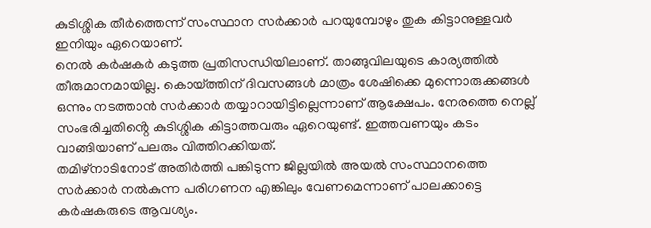കുടിശ്ശിക തീർത്തെന്ന് സംസ്ഥാന സർക്കാർ പറയുമ്പോഴും തുക കിട്ടാനുള്ളവർ ഇനിയും ഏറെയാണ്.
നെൽ കർഷകർ കടുത്ത പ്രതിസന്ധിയിലാണ്. താങ്ങുവിലയുടെ കാര്യത്തിൽ തീരുമാനമായില്ല. കൊയ്ത്തിന് ദിവസങ്ങൾ മാത്രം ശേഷിക്കെ മുന്നൊരുക്കങ്ങൾ ഒന്നും നടത്താൻ സർക്കാർ തയ്യാറായിട്ടില്ലെന്നാണ് ആക്ഷേപം. നേരത്തെ നെല്ല് സംഭരിച്ചതിൻ്റെ കുടിശ്ശിക കിട്ടാത്തവരും ഏറെയുണ്ട്. ഇത്തവണയും കടം വാങ്ങിയാണ് പലരും വിത്തിറക്കിയത്.
തമിഴ്നാടിനോട് അതിർത്തി പങ്കിടുന്ന ജില്ലയിൽ അയൽ സംസ്ഥാനത്തെ സർക്കാർ നൽകുന്ന പരിഗണന എങ്കിലും വേണമെന്നാണ് പാലക്കാട്ടെ കർഷകരുടെ ആവശ്യം.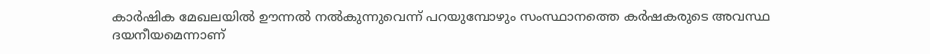കാർഷിക മേഖലയിൽ ഊന്നൽ നൽകുന്നുവെന്ന് പറയുമ്പോഴും സംസ്ഥാനത്തെ കർഷകരുടെ അവസ്ഥ ദയനീയമെന്നാണ്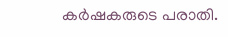കർഷകരുടെ പരാതി.